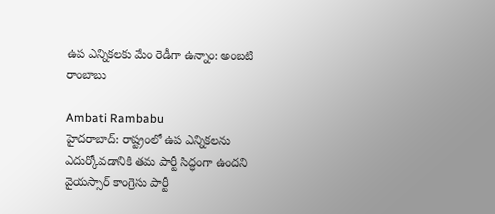ఉప ఎన్నికలకు మేం రెడీగా ఉన్నాం: అంబటి రాంబాబు

Ambati Rambabu
హైదరాబాద్: రాష్ట్రంలో ఉప ఎన్నికలను ఎదుర్కోవడానికి తమ పార్టీ సిద్ధంగా ఉందని వైయస్సార్ కాంగ్రెసు పార్టీ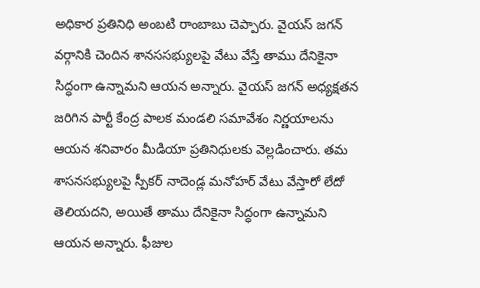అధికార ప్రతినిధి అంబటి రాంబాబు చెప్పారు. వైయస్ జగన్ వర్గానికి చెందిన శానససభ్యులపై వేటు వేస్తే తాము దేనికైనా సిద్ధంగా ఉన్నామని ఆయన అన్నారు. వైయస్ జగన్ అధ్యక్షతన జరిగిన పార్టీ కేంద్ర పాలక మండలి సమావేశం నిర్ణయాలను ఆయన శనివారం మీడియా ప్రతినిధులకు వెల్లడించారు. తమ శాసనసభ్యులపై స్పీకర్ నాదెండ్ల మనోహర్ వేటు వేస్తారో లేదో తెలియదని, అయితే తాము దేనికైనా సిద్ధంగా ఉన్నామని ఆయన అన్నారు. ఫీజుల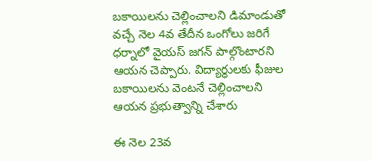బకాయిలను చెల్లించాలని డిమాండుతో వచ్చే నెల 4వ తేదీన ఒంగోలు జరిగే ధర్నాలో వైయస్ జగన్ పాల్గొంటారని ఆయన చెప్పారు. విద్యార్థులకు ఫీజుల బకాయిలను వెంటనే చెల్లించాలని ఆయన ప్రభుత్వాన్ని చేశారు

ఈ నెల 23వ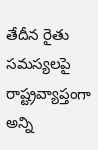తేదీన రైతు సమస్యలపై రాష్ట్రవ్యాప్తంగా అన్ని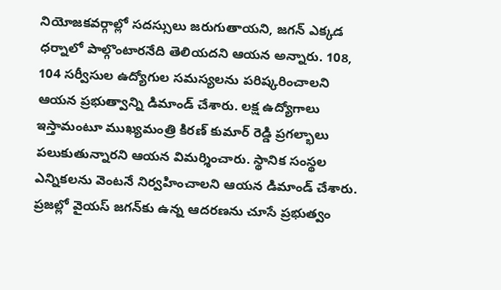నియోజకవర్గాల్లో సదస్సులు జరుగుతాయని, జగన్ ఎక్కడ ధర్నాలో పాల్గొంటారనేది తెలియదని ఆయన అన్నారు. 108, 104 సర్వీసుల ఉద్యోగుల సమస్యలను పరిష్కరించాలని ఆయన ప్రభుత్వాన్ని డిమాండ్ చేశారు. లక్ష ఉద్యోగాలు ఇస్తామంటూ ముఖ్యమంత్రి కిరణ్ కుమార్ రెడ్డి ప్రగల్భాలు పలుకుతున్నారని ఆయన విమర్శించారు. స్థానిక సంస్థల ఎన్నికలను వెంటనే నిర్వహించాలని ఆయన డిమాండ్ చేశారు. ప్రజల్లో వైయస్ జగన్‌కు ఉన్న ఆదరణను చూసే ప్రభుత్వం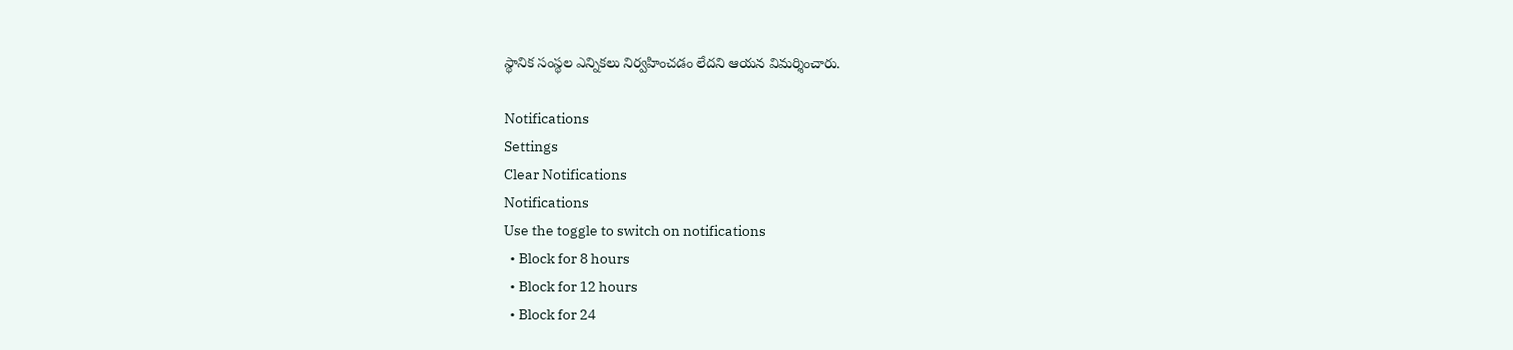స్థానిక సంస్థల ఎన్నికలు నిర్వహించడం లేదని ఆయన విమర్శించారు.

Notifications
Settings
Clear Notifications
Notifications
Use the toggle to switch on notifications
  • Block for 8 hours
  • Block for 12 hours
  • Block for 24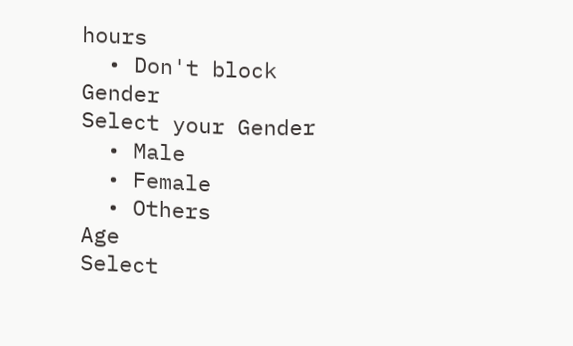hours
  • Don't block
Gender
Select your Gender
  • Male
  • Female
  • Others
Age
Select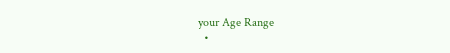your Age Range
  •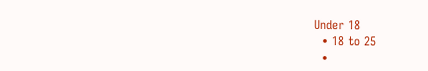Under 18
  • 18 to 25
  •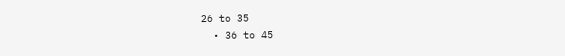26 to 35
  • 36 to 45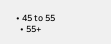• 45 to 55
  • 55+